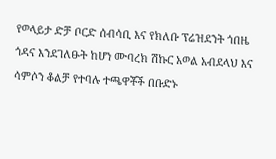የወላይታ ድቻ ቦርድ ሰብሳቢ እና የክለቡ ፕሬዝደንት ጎበዜ ጎዳና እንደገለፁት ከሆነ ሙባረክ ሽኩር አወል አብደላህ እና ሳምሶን ቆልቻ የተባሉ ተጫዋቾች በቡድኑ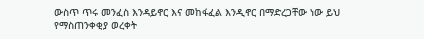ውስጥ ጥሩ መንፈስ እንዳይኖር እና መከፋፈል እንዲኖር በማድረጋቸው ነው ይህ የማስጠንቀቂያ ወረቀት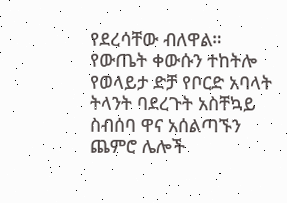የደረሳቸው ብለዋል። የውጤት ቀውሱን ተከትሎ የወላይታ ድቻ የቦርድ አባላት ትላንት ባደረጉት አስቸኳይ ስብሰባ ዋና አሰልጣኙን ጨምሮ ሌሎች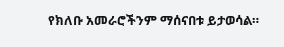የክለቡ አመራሮችንም ማሰናበቱ ይታወሳል።